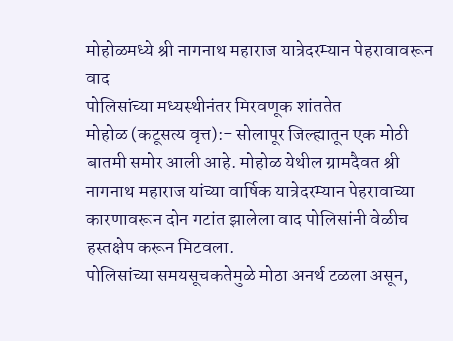मोहोळमध्ये श्री नागनाथ महाराज यात्रेदरम्यान पेहरावावरून वाद
पोलिसांच्या मध्यस्थीनंतर मिरवणूक शांततेत
मोहोळ (कटूसत्य वृत्त):- सोलापूर जिल्ह्यातून एक मोठी बातमी समोर आली आहे. मोहोळ येथील ग्रामदैवत श्री नागनाथ महाराज यांच्या वार्षिक यात्रेदरम्यान पेहरावाच्या कारणावरून दोन गटांत झालेला वाद पोलिसांनी वेळीच हस्तक्षेप करून मिटवला.
पोलिसांच्या समयसूचकतेमुळे मोठा अनर्थ टळला असून,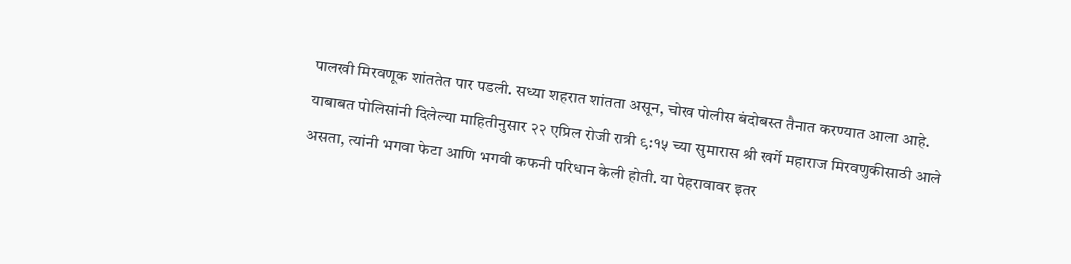पालखी मिरवणूक शांततेत पार पडली. सध्या शहरात शांतता असून, चोख पोलीस बंदोबस्त तैनात करण्यात आला आहे.
याबाबत पोलिसांनी दिलेल्या माहितीनुसार २२ एप्रिल रोजी रात्री ९:१५ च्या सुमारास श्री खर्गे महाराज मिरवणुकीसाठी आले असता, त्यांनी भगवा फेटा आणि भगवी कफनी परिधान केली होती. या पेहरावावर इतर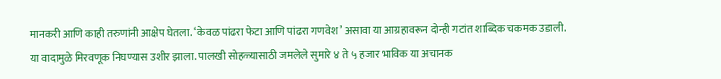मानकरी आणि काही तरुणांनी आक्षेप घेतला. ‘केवळ पांढरा फेटा आणि पांढरा गणवेश’ असावा या आग्रहावरून दोन्ही गटांत शाब्दिक चकमक उडाली.
या वादामुळे मिरवणूक निघण्यास उशीर झाला. पालखी सोहळ्यासाठी जमलेले सुमारे ४ ते ५ हजार भाविक या अचानक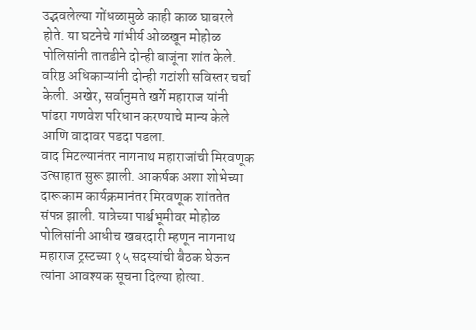उद्भवलेल्या गोंधळामुळे काही काळ घाबरले होते. या घटनेचे गांभीर्य ओळखून मोहोळ पोलिसांनी तातडीने दोन्ही बाजूंना शांत केले. वरिष्ठ अधिकाऱ्यांनी दोन्ही गटांशी सविस्तर चर्चा केली. अखेर, सर्वानुमते खर्गे महाराज यांनी पांढरा गणवेश परिधान करण्याचे मान्य केले आणि वादावर पडदा पडला.
वाद मिटल्यानंतर नागनाथ महाराजांची मिरवणूक उत्साहात सुरू झाली. आकर्षक अशा शोभेच्या दारूकाम कार्यक्रमानंतर मिरवणूक शांततेत संपन्न झाली. यात्रेच्या पार्श्वभूमीवर मोहोळ पोलिसांनी आधीच खबरदारी म्हणून नागनाथ महाराज ट्रस्टच्या १५ सदस्यांची बैठक घेऊन त्यांना आवश्यक सूचना दिल्या होत्या.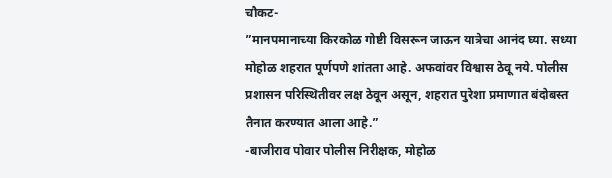चौकट-
”मानपमानाच्या किरकोळ गोष्टी विसरून जाऊन यात्रेचा आनंद घ्या. सध्या मोहोळ शहरात पूर्णपणे शांतता आहे. अफवांवर विश्वास ठेवू नये. पोलीस प्रशासन परिस्थितीवर लक्ष ठेवून असून, शहरात पुरेशा प्रमाणात बंदोबस्त तैनात करण्यात आला आहे.”
-बाजीराव पोवार पोलीस निरीक्षक, मोहोळ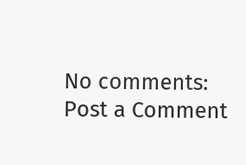No comments:
Post a Comment